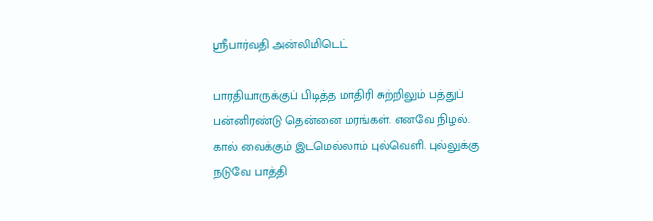ஸ்ரீபார்வதி அன்லிமிடெட்

பாரதியாருக்குப் பிடித்த மாதிரி சுற்றிலும் பத்துப் பன்னிரண்டு தென்னை மரங்கள். எனவே நிழல். கால் வைக்கும் இடமெல்லாம் புல்வெளி. புல்லுக்கு நடுவே பாத்தி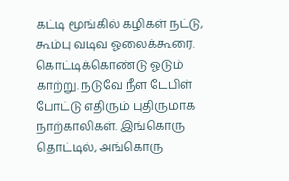கட்டி மூங்கில் கழிகள் நட்டு, கூம்பு வடிவ ஓலைக்கூரை. கொட்டிக்கொண்டு ஓடும் காற்று. நடுவே நீள டேபிள் போட்டு எதிரும் புதிருமாக நாற்காலிகள். இங்கொரு தொட்டில், அங்கொரு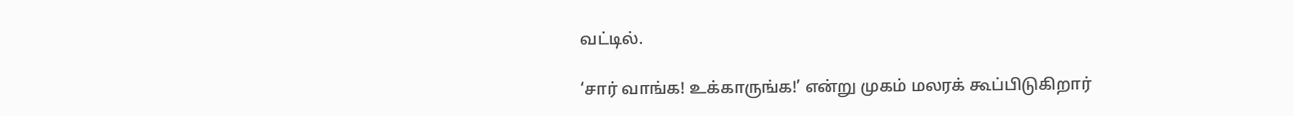வட்டில்.

‘சார் வாங்க! உக்காருங்க!’ என்று முகம் மலரக் கூப்பிடுகிறார்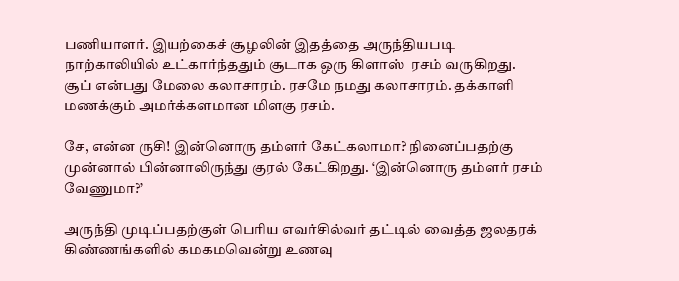பணியாளர். இயற்கைச் சூழலின் இதத்தை அருந்தியபடி நாற்காலியில் உட்கார்ந்ததும் சூடாக ஒரு கிளாஸ்  ரசம் வருகிறது. சூப் என்பது மேலை கலாசாரம். ரசமே நமது கலாசாரம். தக்காளி மணக்கும் அமர்க்களமான மிளகு ரசம்.

சே, என்ன ருசி! இன்னொரு தம்ளர் கேட்கலாமா? நினைப்பதற்கு முன்னால் பின்னாலிருந்து குரல் கேட்கிறது. ‘இன்னொரு தம்ளர் ரசம் வேணுமா?’

அருந்தி முடிப்பதற்குள் பெரிய எவர்சில்வர் தட்டில் வைத்த ஜலதரக் கிண்ணங்களில் கமகமவென்று உணவு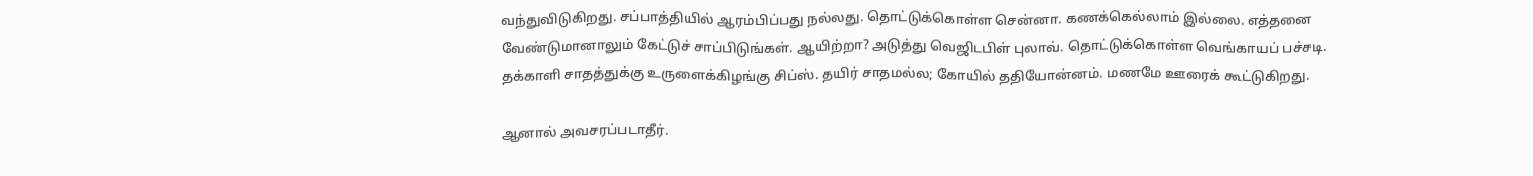வந்துவிடுகிறது. சப்பாத்தியில் ஆரம்பிப்பது நல்லது. தொட்டுக்கொள்ள சென்னா. கணக்கெல்லாம் இல்லை. எத்தனை வேண்டுமானாலும் கேட்டுச் சாப்பிடுங்கள். ஆயிற்றா? அடுத்து வெஜிடபிள் புலாவ். தொட்டுக்கொள்ள வெங்காயப் பச்சடி. தக்காளி சாதத்துக்கு உருளைக்கிழங்கு சிப்ஸ். தயிர் சாதமல்ல; கோயில் ததியோன்னம். மணமே ஊரைக் கூட்டுகிறது.

ஆனால் அவசரப்படாதீர்.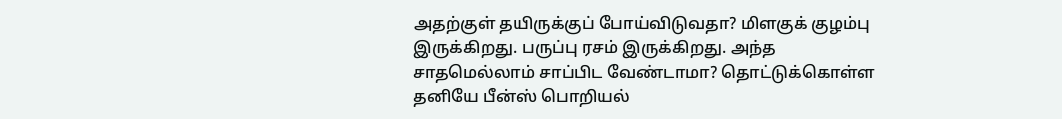அதற்குள் தயிருக்குப் போய்விடுவதா? மிளகுக் குழம்பு இருக்கிறது. பருப்பு ரசம் இருக்கிறது. அந்த சாதமெல்லாம் சாப்பிட வேண்டாமா? தொட்டுக்கொள்ள தனியே பீன்ஸ் பொறியல்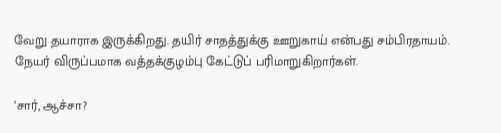வேறு தயாராக இருக்கிறது. தயிர் சாதத்துக்கு ஊறுகாய் என்பது சம்பிரதாயம். நேயர் விருப்பமாக வத்தக்குழம்பு கேட்டுப் பரிமாறுகிறார்கள்.

‘சார், ஆச்சா?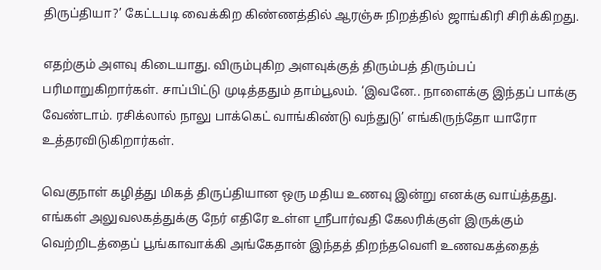திருப்தியா?’ கேட்டபடி வைக்கிற கிண்ணத்தில் ஆரஞ்சு நிறத்தில் ஜாங்கிரி சிரிக்கிறது.

எதற்கும் அளவு கிடையாது. விரும்புகிற அளவுக்குத் திரும்பத் திரும்பப் பரிமாறுகிறார்கள். சாப்பிட்டு முடித்ததும் தாம்பூலம். ‘இவனே.. நாளைக்கு இந்தப் பாக்கு வேண்டாம். ரசிக்லால் நாலு பாக்கெட் வாங்கிண்டு வந்துடு’ எங்கிருந்தோ யாரோ உத்தரவிடுகிறார்கள்.

வெகுநாள் கழித்து மிகத் திருப்தியான ஒரு மதிய உணவு இன்று எனக்கு வாய்த்தது. எங்கள் அலுவலகத்துக்கு நேர் எதிரே உள்ள ஸ்ரீபார்வதி கேலரிக்குள் இருக்கும் வெற்றிடத்தைப் பூங்காவாக்கி அங்கேதான் இந்தத் திறந்தவெளி உணவகத்தைத்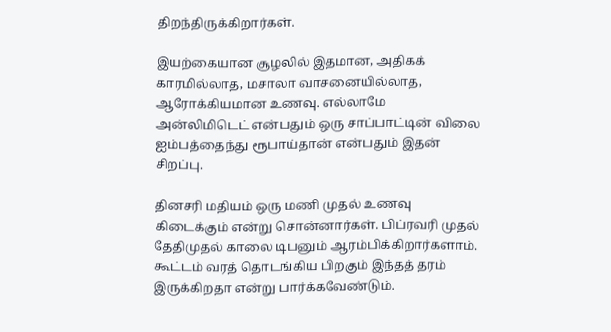திறந்திருக்கிறார்கள்.

இயற்கையான சூழலில் இதமான, அதிகக் காரமில்லாத, மசாலா வாசனையில்லாத, ஆரோக்கியமான உணவு. எல்லாமே அன்லிமிடெட் என்பதும் ஒரு சாப்பாட்டின் விலை ஐம்பத்தைந்து ரூபாய்தான் என்பதும் இதன் சிறப்பு.

தினசரி மதியம் ஒரு மணி முதல் உணவு கிடைக்கும் என்று சொன்னார்கள். பிப்ரவரி முதல் தேதிமுதல் காலை டிபனும் ஆரம்பிக்கிறார்களாம். கூட்டம் வரத் தொடங்கிய பிறகும் இந்தத் தரம் இருக்கிறதா என்று பார்க்கவேண்டும்.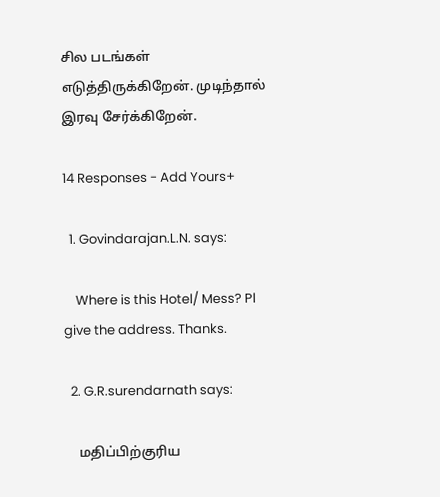சில படங்கள் எடுத்திருக்கிறேன். முடிந்தால் இரவு சேர்க்கிறேன்.

14 Responses - Add Yours+

  1. Govindarajan.L.N. says:

    Where is this Hotel/ Mess? Pl give the address. Thanks.

  2. G.R.surendarnath says:

    மதிப்பிற்குரிய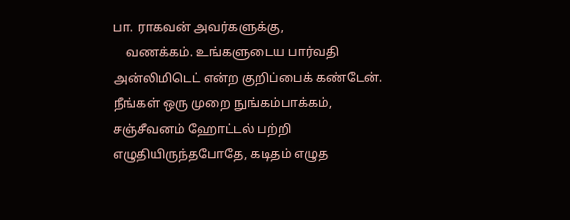பா. ராகவன் அவர்களுக்கு,
    வணக்கம். உங்களுடைய பார்வதி அன்லிமிடெட் என்ற குறிப்பைக் கண்டேன். நீங்கள் ஒரு முறை நுங்கம்பாக்கம், சஞ்சீவனம் ஹோட்டல் பற்றி எழுதியிருந்தபோதே, கடிதம் எழுத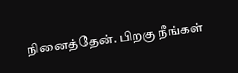நினைத்தேன். பிறகு நீங்கள்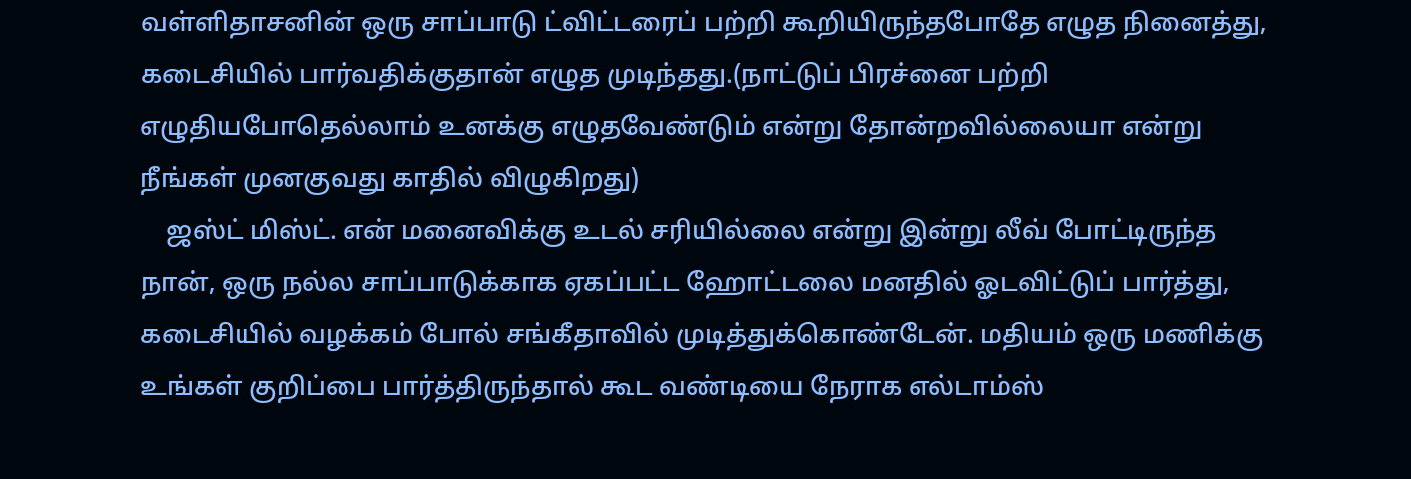வள்ளிதாசனின் ஒரு சாப்பாடு ட்விட்டரைப் பற்றி கூறியிருந்தபோதே எழுத நினைத்து, கடைசியில் பார்வதிக்குதான் எழுத முடிந்தது.(நாட்டுப் பிரச்னை பற்றி எழுதியபோதெல்லாம் உனக்கு எழுதவேண்டும் என்று தோன்றவில்லையா என்று நீங்கள் முனகுவது காதில் விழுகிறது)
    ஜஸ்ட் மிஸ்ட். என் மனைவிக்கு உடல் சரியில்லை என்று இன்று லீவ் போட்டிருந்த நான், ஒரு நல்ல சாப்பாடுக்காக ஏகப்பட்ட ஹோட்டலை மனதில் ஓடவிட்டுப் பார்த்து, கடைசியில் வழக்கம் போல் சங்கீதாவில் முடித்துக்கொண்டேன். மதியம் ஒரு மணிக்கு உங்கள் குறிப்பை பார்த்திருந்தால் கூட வண்டியை நேராக எல்டாம்ஸ்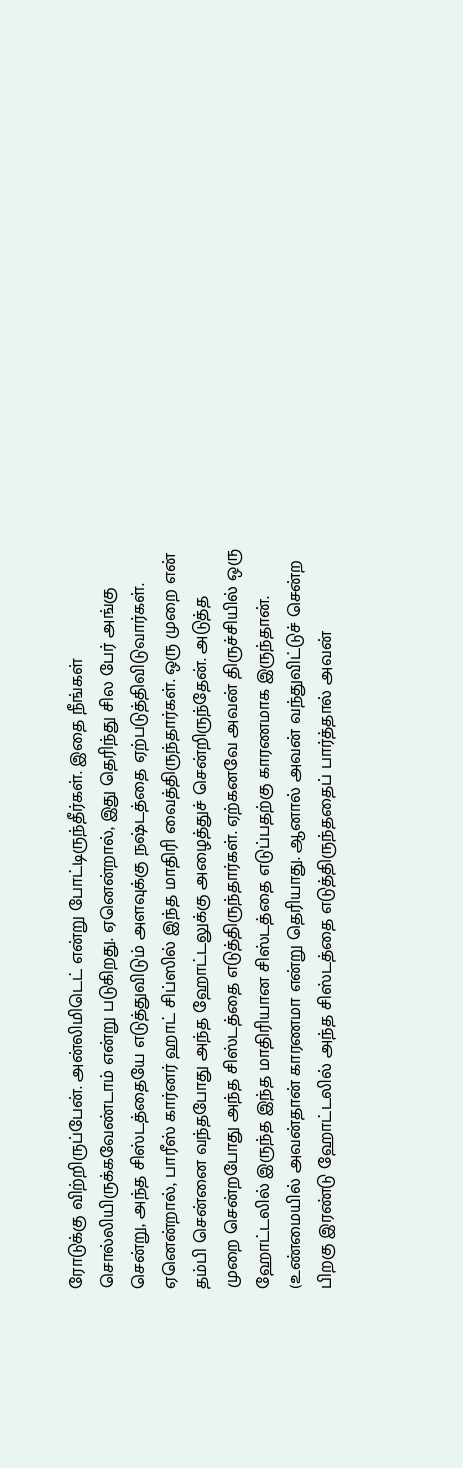ரோடுக்கு விற்றிருப்பேன். அன்லிமிடெட் என்று போட்டிருந்தீர்கள். இதை நீங்கள் சொல்லியிருக்கவேண்டாம் என்று படுகிறது. ஏனென்றால், இது தெரிந்து சில பேர் அங்கு சென்று, அந்த சிஸ்டத்தையே எடுத்துவிடும் அளவுக்கு நஷ்டத்தை ஏற்படுத்திவிடுவார்கள். ஏனென்றால், பாரீஸ் கார்னர் ஹாட் சிப்ஸில் இந்த மாதிரி வைத்திருந்தார்கள். ஒரு முறை என் தம்பி சென்னை வந்தபோது அந்த ஹோட்டலுக்கு அழைத்துச் சென்றிருந்தேன். அடுத்த முறை சென்றபோது அந்த சிஸ்டத்தை எடுத்திருந்தார்கள். ஏற்கனவே அவன் திருச்சியில் ஒரு ஹோட்டலில் இருந்த இந்த மாதிரியான சிஸ்டத்தை எடுப்பதற்கு காரணமாக இருந்தான். (உண்மையில் அவன்தான் காரணமா என்று தெரியாது. ஆனால் அவன் வந்துவிட்டுச் சென்ற பிறகு இரண்டு ஹோட்டலில் அந்த சிஸ்டத்தை எடுத்திருந்ததைப் பார்த்தால் அவன்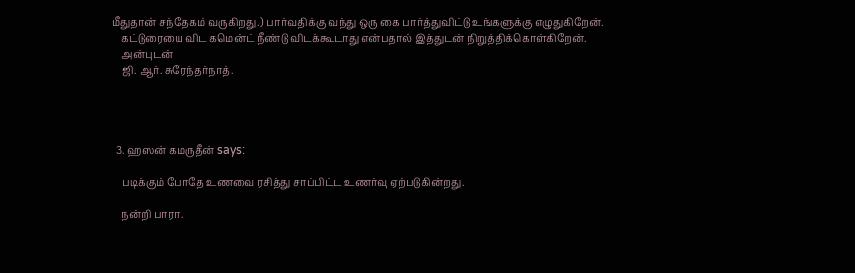மீதுதான் சந்தேகம் வருகிறது.) பார்வதிக்கு வந்து ஒரு கை பார்த்துவிட்டு உங்களுக்கு எழுதுகிறேன்.
    கட்டுரையை விட கமென்ட் நீண்டு விடக்கூடாது என்பதால் இத்துடன் நிறுத்திக்கொள்கிறேன்.
    அன்புடன்
    ஜி. ஆர். சுரேந்தர்நாத்.




  3. ஹஸன் கமருதீன் says:

    படிக்கும் போதே உணவை ரசித்து சாப்பிட்ட உணர்வு ஏற்படுகின்றது.

    நன்றி பாரா.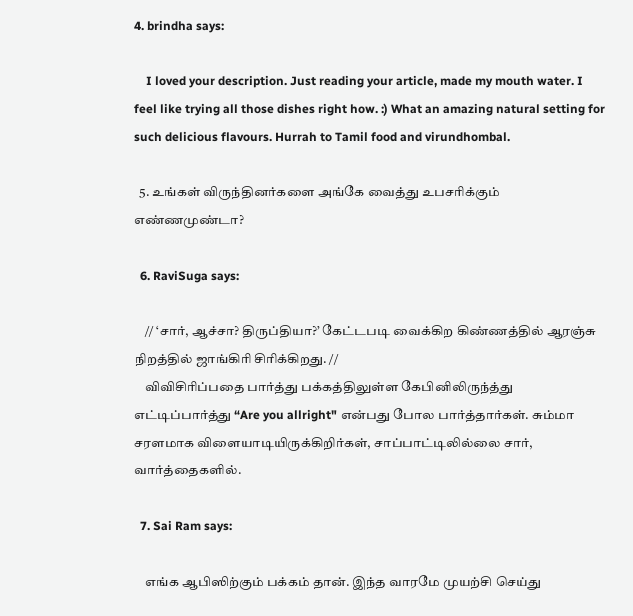4. brindha says:

    I loved your description. Just reading your article, made my mouth water. I feel like trying all those dishes right how. :) What an amazing natural setting for such delicious flavours. Hurrah to Tamil food and virundhombal.

  5. உங்கள் விருந்தினர்களை அங்கே வைத்து உபசரிக்கும் எண்ணமுண்டா?

  6. RaviSuga says:

    // ‘சார், ஆச்சா? திருப்தியா?’ கேட்டபடி வைக்கிற கிண்ணத்தில் ஆரஞ்சு நிறத்தில் ஜாங்கிரி சிரிக்கிறது. //
    விவிசிரிப்பதை பார்த்து பக்கத்திலுள்ள கேபினிலிருந்த்து எட்டிப்பார்த்து “Are you allright" என்பது போல பார்த்தார்கள். சும்மா சரளமாக விளையாடியிருக்கிறிர்கள், சாப்பாட்டிலில்லை சார், வார்த்தைகளில்.

  7. Sai Ram says:

    எங்க ஆபிஸிற்கும் பக்கம் தான். இந்த வாரமே முயற்சி செய்து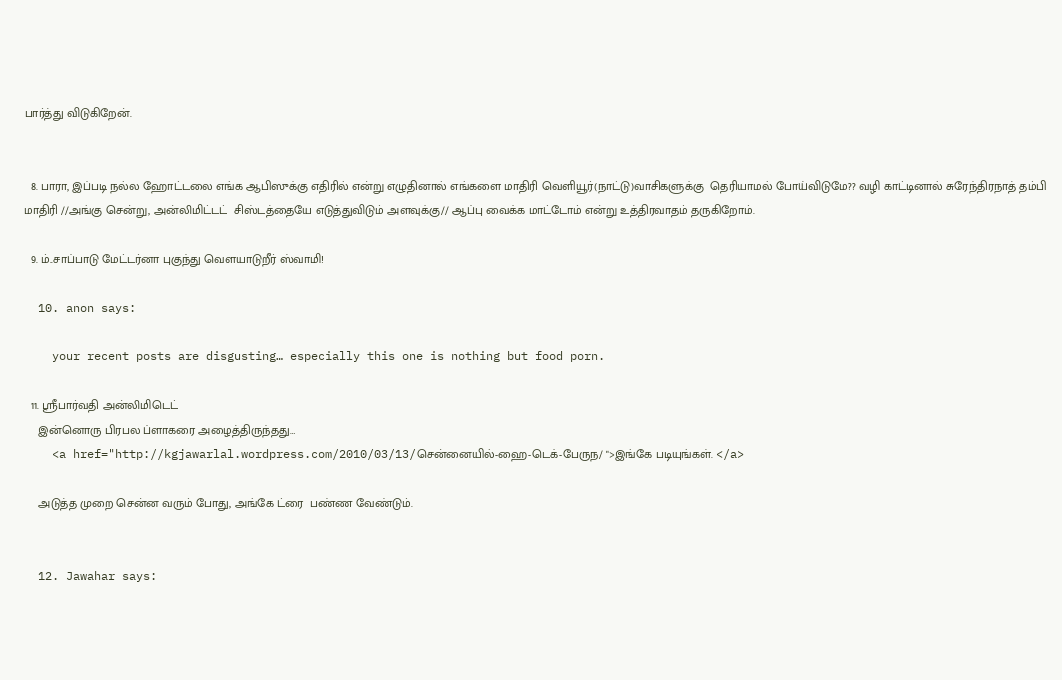பார்த்து விடுகிறேன்.


  8. பாரா, இப்படி நல்ல ஹோட்டலை எங்க ஆபிஸுக்கு எதிரில் என்று எழுதினால் எங்களை மாதிரி வெளியூர்(நாட்டு)வாசிகளுக்கு  தெரியாமல் போய்விடுமே?? வழி காட்டினால் சுரேந்திரநாத் தம்பி மாதிரி //அங்கு சென்று, அன்லிமிட்டட்  சிஸ்டத்தையே எடுத்துவிடும் அளவுக்கு// ஆப்பு வைக்க மாட்டோம் என்று உத்திரவாதம் தருகிறோம்.

  9. ம்..சாப்பாடு மேட்டர்னா புகுந்து வெளயாடுறீர் ஸ்வாமி!

  10. anon says:

    your recent posts are disgusting… especially this one is nothing but food porn.

  11. ஸ்ரீபார்வதி அன்லிமிடெட்
    இன்னொரு பிரபல ப்ளாகரை அழைத்திருந்தது…
    <a href="http://kgjawarlal.wordpress.com/2010/03/13/சென்னையில்-ஹை-டெக்-பேருந/ ">இங்கே படியுங்கள். </a>

    அடுத்த முறை சென்ன வரும் போது, அங்கே ட்ரை  பண்ண வேண்டும்.


  12. Jawahar says: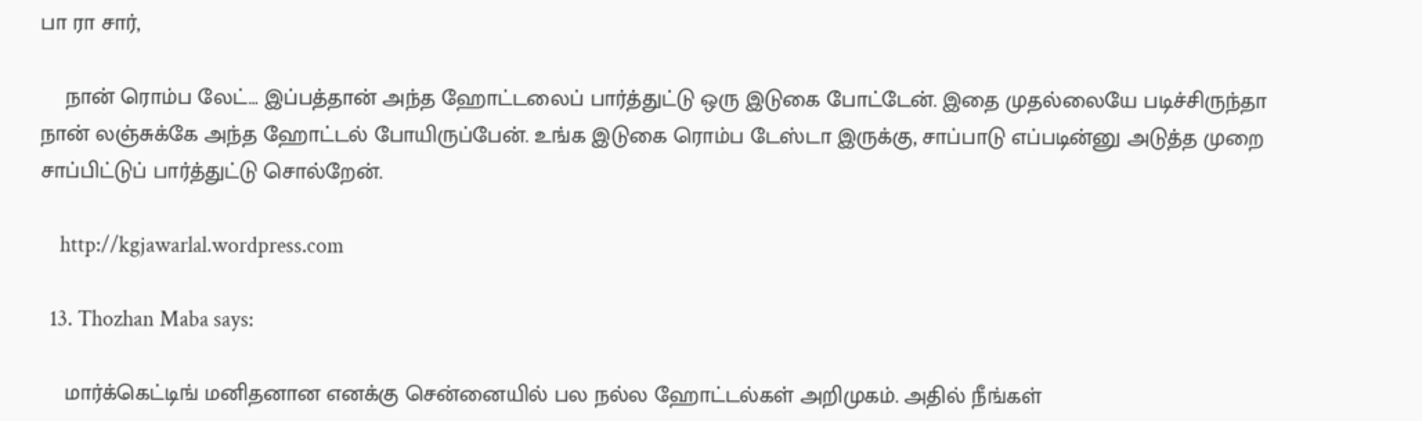பா ரா சார்,

    நான் ரொம்ப லேட்… இப்பத்தான் அந்த ஹோட்டலைப் பார்த்துட்டு ஒரு இடுகை போட்டேன். இதை முதல்லையே படிச்சிருந்தா நான் லஞ்சுக்கே அந்த ஹோட்டல் போயிருப்பேன். உங்க இடுகை ரொம்ப டேஸ்டா இருக்கு, சாப்பாடு எப்படின்னு அடுத்த முறை சாப்பிட்டுப் பார்த்துட்டு சொல்றேன்.

    http://kgjawarlal.wordpress.com

  13. Thozhan Maba says:

    மார்க்கெட்டிங் மனிதனான எனக்கு சென்னையில் பல நல்ல ஹோட்டல்கள் அறிமுகம். அதில் நீங்கள்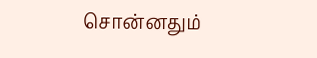சொன்னதும்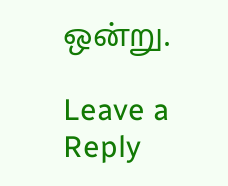ஒன்று.

Leave a Reply